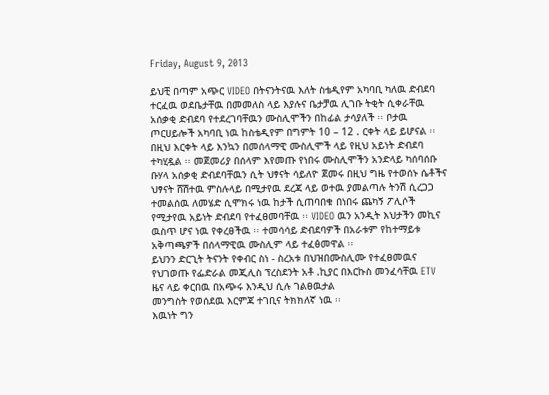Friday, August 9, 2013

ይህቺ በጣም አጭር VIDEO በትናንትናዉ እለት ስቴዲየም አካባቢ ካለዉ ድብደባ ተርፈዉ ወደቤታቸዉ በመመለስ ላይ እያሉና ቤታቻዉ ሊገቡ ትቂት ሲቀራቸዉ አሰቃቂ ድብደባ የተደረገባቸዉን ሙስሊሞችን በከፊል ታሳያለች ፡፡ ቦታዉ ጦርሀይሎች አካባቢ ነዉ ከስቴዲየም በግምት 10 – 12 . ርቀት ላይ ይሆናል ፡፡ በዚህ እርቀት ላይ እንኳን በመሰላማዊ ሙስሊሞች ላይ የዚህ አይነት ድብደባ ተካሂዷል ፡፡ መጀመሪያ በሰላም እየመጡ የነበሩ ሙስሊሞችን አንድላይ ካሰባሰቡ ቡሃላ አሰቃቂ ድብደባቸዉን ሲት ህፃናት ሳይለዮ ጀመሩ በዚህ ግዜ የተወሰኑ ሴቶችና ህፃናት ሸሽተዉ ምስሉላይ በሚታየዉ ደረጃ ላይ ወተዉ ያመልጣሉ ትንሽ ሲረጋጋ ተመልሰዉ ለመሄድ ሲሞክሩ ነዉ ከታች ሲጠባበቁ በነበሩ ጨካኝ ፖሊሶች የሚታየዉ አይነት ድብደባ የተፈፀመባቸዉ ፡፡ VIDEO ዉን አንዲት እህታችን መኪና ዉስጥ ሆና ነዉ የቀረፀችዉ ፡፡ ተመሳሳይ ድብደባዎች በአራቱም የከተማይቱ አቅጣጫዎች በሰላማዊዉ ሙስሊም ላይ ተፈፅመዋል ፡፡
ይህንን ድርጊት ትናንት የቀብር ስነ - ስረአቱ በህዝበሙስሊሙ የተፈፀመዉና የህገወጡ የፌድራል መጂሊስ ፕረስደንት አቶ .ኪያር በእርኩስ መንፈሳቸዉ ETV ዜና ላይ ቀርበዉ በአጭሩ እንዲህ ሲሉ ገልፀዉታል
መንግስት የወሰደዉ እርምጃ ተገቢና ትክክለኛ ነዉ ፡፡
እዉነት ግን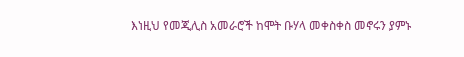እነዚህ የመጂሊስ አመራሮች ከሞት ቡሃላ መቀስቀስ መኖሩን ያምኑ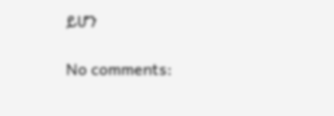ይሆን

No comments: